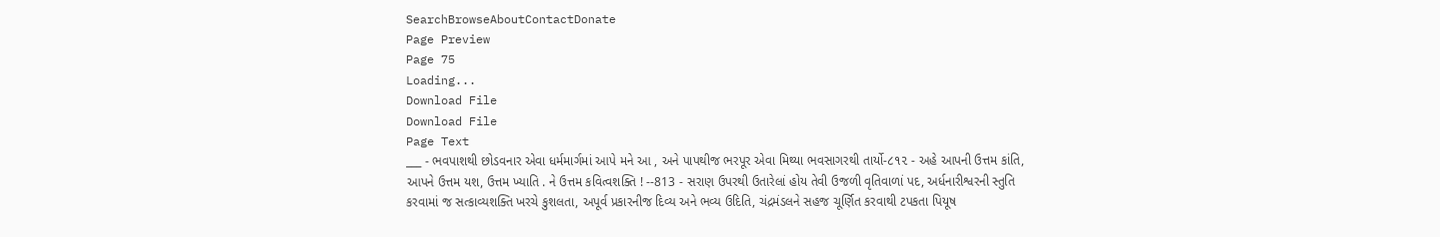SearchBrowseAboutContactDonate
Page Preview
Page 75
Loading...
Download File
Download File
Page Text
___ - ભવપાશથી છોડવનાર એવા ધર્મમાર્ગમાં આપે મને આ , અને પાપથીજ ભરપૂર એવા મિથ્યા ભવસાગરથી તાર્યો-૮૧૨ - અહે આપની ઉત્તમ કાંતિ, આપને ઉત્તમ યશ, ઉત્તમ ખ્યાતિ . ને ઉત્તમ કવિત્વશક્તિ ! --813 - સરાણ ઉપરથી ઉતારેલાં હોય તેવી ઉજળી વૃતિવાળાં પદ, અર્ધનારીશ્વરની સ્તુતિ કરવામાં જ સત્કાવ્યશક્તિ ખરચે કુશલતા, અપૂર્વ પ્રકારનીજ દિવ્ય અને ભવ્ય ઉદિતિ, ચંદ્રમંડલને સહજ ચૂર્ણિત કરવાથી ટપકતા પિયૂષ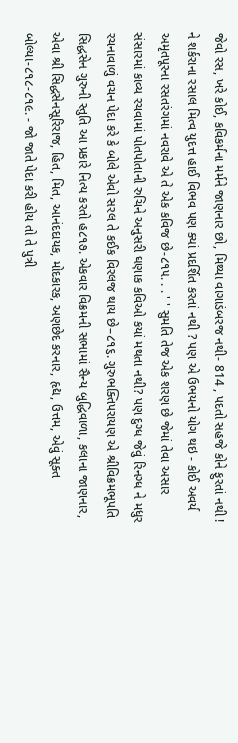જેવો રસ, ખરે કોઈ, કવિકર્મના મર્મને જાણનાર છો, મિથ્યા વાગાડંબરજ નથી- 814 , પદતો સહજે કોને ફુરતાં નથી ! ને શર્કરાના રસાલ મિત્વ યુદત્ત હાઈ વિભવ પણ ક્યાં પ્રદર્શિત કરતાં નથી ? પણ એ ઉભયનો યોગ થઇ - કોઈ અવર્ય અમૃતપૂરના રસતરંગમાં નવરાવે એ તે એક કવિજ છે-૮૧૫. . . ' ' સુમતિ તેજ એક શરણ છે જેમાં તેવા અસાર સંસારમાં કાવ્ય રચવામાં પોતપોતાની રુચિને અનુસરી ઘણાક કવિઓ કયાં મથતા નથી? પણ દુગ્ધ જેવું રિનગ્ધ ને મધુર રચનાવાળું વચન પેદા કરે કે બોલે એવો સરલ તે કઈક વિરલજ થાય છે–૮૧૬. ગુરુભક્તિપરાયણ એ શ્રીવિક્રમભૂપતિ સિદ્ધસેન ગુરુની સ્તુતિ આ પ્રકારે નિત્ય કરતો હ૮૧૭. એકવાર વિક્રમની સભામાં સૈન્ય બુદ્ધિવાળા, કલાના જાણનાર, એવા શ્રી સિદ્ધસેનસૂરિરાજ, હિત, મિત, આનંદદાયક, મોદકારક, અણછેદ કરનાર, હૃદ્ય, ઉત્તમ, એવું સૂક્ત બોલ્યા-૮૧૮-૮૧૯. - જો જાતે પેદા કરી હોય તો તે પુત્રી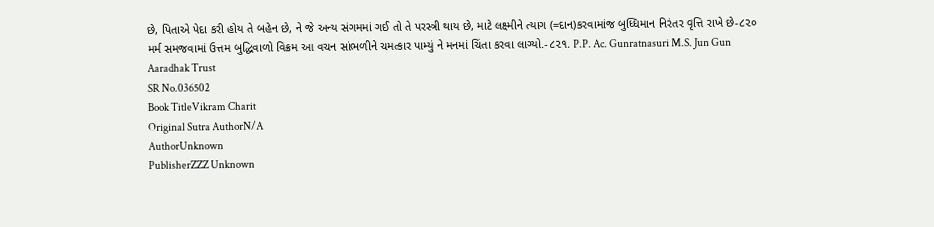છે, પિતાએ પેદા કરી હોય તે બહેન છે, ને જે અન્ય સંગમમાં ગઈ તો તે પરસ્ત્રી થાય છે, માટે લક્ષ્મીને ત્યાગ (=દાન)કરવામાંજ બુધ્ધિમાન નિરંતર વૃત્તિ રાખે છે-૮૨૦ મર્મ સમજવામાં ઉત્તમ બુદ્ધિવાળો વિક્રમ આ વચન સાંભળીને ચમત્કાર પામ્યું ને મનમાં ચિંતા કરવા લાગ્યો.-૮૨૧. P.P. Ac. Gunratnasuri M.S. Jun Gun Aaradhak Trust
SR No.036502
Book TitleVikram Charit
Original Sutra AuthorN/A
AuthorUnknown
PublisherZZZ Unknown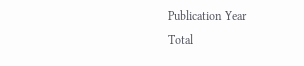Publication Year
Total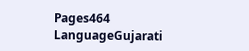Pages464
LanguageGujarati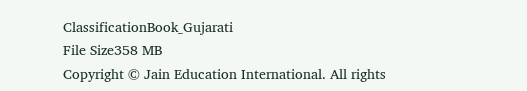ClassificationBook_Gujarati
File Size358 MB
Copyright © Jain Education International. All rights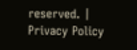reserved. | Privacy Policy